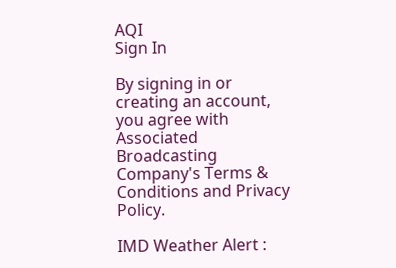AQI
Sign In

By signing in or creating an account, you agree with Associated Broadcasting Company's Terms & Conditions and Privacy Policy.

IMD Weather Alert :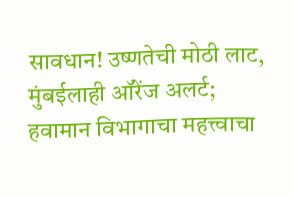सावधान! उष्णतेची मोठी लाट, मुंबईलाही ऑरेंज अलर्ट; हवामान विभागाचा महत्त्वाचा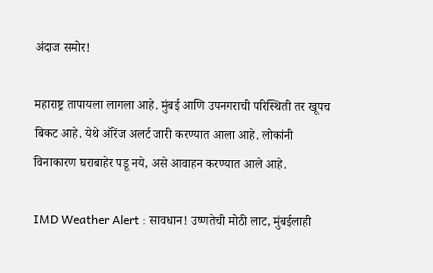अंदाज समोर!

महाराष्ट्र तापायला लागला आहे. मुंबई आणि उपनगराची परिस्थिती तर खूपच बिकट आहे. येथे ऑरेंज अलर्ट जारी करण्यात आला आहे. लोकांनी विनाकारण घराबाहेर पडू नये, असे आवाहन करण्यात आले आहे.

IMD Weather Alert : सावधान! उष्णतेची मोठी लाट, मुंबईलाही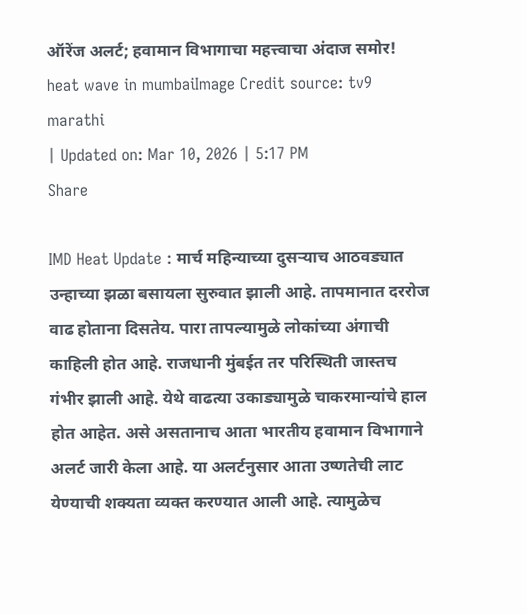ऑरेंज अलर्ट; हवामान विभागाचा महत्त्वाचा अंदाज समोर!
heat wave in mumbaiImage Credit source: tv9 marathi
| Updated on: Mar 10, 2026 | 5:17 PM
Share

IMD Heat Update : मार्च महिन्याच्या दुसऱ्याच आठवड्यात उन्हाच्या झळा बसायला सुरुवात झाली आहे. तापमानात दररोज वाढ होताना दिसतेय. पारा तापल्यामुळे लोकांच्या अंगाची काहिली होत आहे. राजधानी मुंबईत तर परिस्थिती जास्तच गंभीर झाली आहे. येथे वाढत्या उकाड्यामुळे चाकरमान्यांचे हाल होत आहेत. असे असतानाच आता भारतीय हवामान विभागाने अलर्ट जारी केला आहे. या अलर्टनुसार आता उष्णतेची लाट येण्याची शक्यता व्यक्त करण्यात आली आहे. त्यामुळेच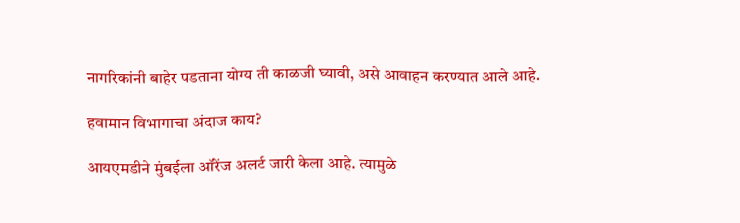नागरिकांनी बाहेर पडताना योग्य ती काळजी घ्यावी, असे आवाहन करण्यात आले आहे.

हवामान विभागाचा अंदाज काय?

आयएमडीने मुंबईला ऑरेंज अलर्ट जारी केला आहे. त्यामुळे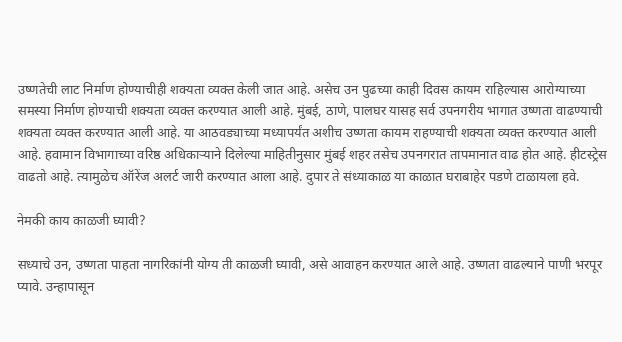उष्णतेची लाट निर्माण होण्याचीही शक्यता व्यक्त केली जात आहे. असेच उन पुढच्या काही दिवस कायम राहिल्यास आरोग्याच्या समस्या निर्माण होण्याची शक्यता व्यक्त करण्यात आली आहे. मुंबई, ठाणे, पालघर यासह सर्व उपनगरीय भागात उष्णता वाढण्याची शक्यता व्यक्त करण्यात आली आहे. या आठवड्याच्या मध्यापर्यंत अशीच उष्णता कायम राहण्याची शक्यता व्यक्त करण्यात आली आहे. हवामान विभागाच्या वरिष्ठ अधिकाऱ्याने दिलेल्या माहितीनुसार मुंबई शहर तसेच उपनगरात तापमानात वाढ होत आहे. हीटस्ट्रेस वाढतो आहे. त्यामुळेच ऑरेंज अलर्ट जारी करण्यात आला आहे. दुपार ते संध्याकाळ या काळात घराबाहेर पडणे टाळायला हवे.

नेमकी काय काळजी घ्यावी?

सध्याचे उन, उष्णता पाहता नागरिकांनी योग्य ती काळजी घ्यावी, असे आवाहन करण्यात आले आहे. उष्णता वाढल्याने पाणी भरपूर प्यावे. उन्हापासून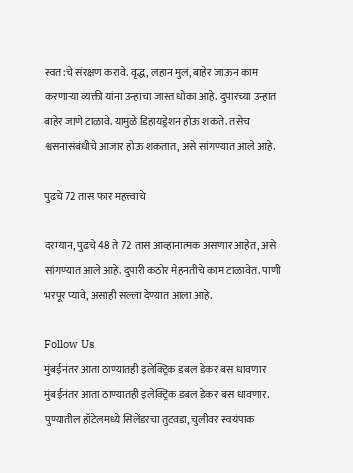स्वत:चे संरक्षण करावे. वृद्ध, लहान मुलं, बाहेर जाऊन काम करणाऱ्या व्यक्ती यांना उन्हाचा जास्त धोका आहे. दुपारच्या उन्हात बाहेर जाणे टाळावे. यामुळे डिहायड्रेशन होऊ शकते. तसेच श्वसनासंबंधीचे आजार होऊ शकतात, असे सांगण्यात आले आहे.

पुढचे 72 तास फार महत्त्वाचे

दरम्यान, पुढचे 48 ते 72 तास आव्हानात्मक असणार आहेत, असे सांगण्यात आले आहे. दुपारी कठोर मेहनतीचे काम टाळावेत. पाणी भरपूर प्यावे, असाही सल्ला देण्यात आला आहे.

Follow Us
मुंबईनंतर आता ठाण्यातही इलेक्ट्रिक डबल डेकर बस धावणार
मुंबईनंतर आता ठाण्यातही इलेक्ट्रिक डबल डेकर बस धावणार.
पुण्यातील हॉटेलमध्ये सिलेंडरचा तुटवडा, चुलीवर स्वयंपाक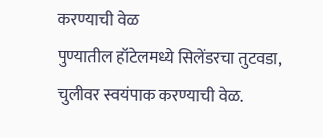करण्याची वेळ
पुण्यातील हॉटेलमध्ये सिलेंडरचा तुटवडा, चुलीवर स्वयंपाक करण्याची वेळ.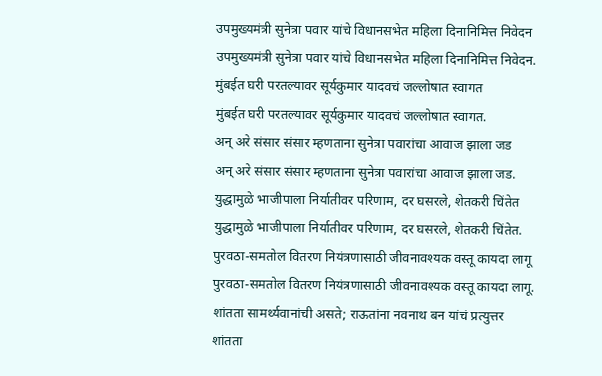उपमुख्यमंत्री सुनेत्रा पवार यांचे विधानसभेत महिला दिनानिमित्त निवेदन
उपमुख्यमंत्री सुनेत्रा पवार यांचे विधानसभेत महिला दिनानिमित्त निवेदन.
मुंबईत घरी परतल्यावर सूर्यकुमार यादवचं जल्लोषात स्वागत
मुंबईत घरी परतल्यावर सूर्यकुमार यादवचं जल्लोषात स्वागत.
अन् अरे संसार संसार म्हणताना सुनेत्रा पवारांचा आवाज झाला जड
अन् अरे संसार संसार म्हणताना सुनेत्रा पवारांचा आवाज झाला जड.
युद्धामुळे भाजीपाला निर्यातीवर परिणाम, दर घसरले, शेतकरी चिंतेत
युद्धामुळे भाजीपाला निर्यातीवर परिणाम, दर घसरले, शेतकरी चिंतेत.
पुरवठा-समतोल वितरण नियंत्रणासाठी जीवनावश्यक वस्तू कायदा लागू
पुरवठा-समतोल वितरण नियंत्रणासाठी जीवनावश्यक वस्तू कायदा लागू.
शांतता सामर्थ्यवानांची असते; राऊतांना नवनाथ बन यांचं प्रत्युत्तर
शांतता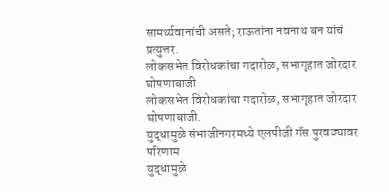सामर्थ्यवानांची असते; राऊतांना नवनाथ बन यांचं प्रत्युत्तर.
लोकसभेत विरोधकांचा गदारोळ, सभागृहात जोरदार घोषणाबाजी
लोकसभेत विरोधकांचा गदारोळ, सभागृहात जोरदार घोषणाबाजी.
युद्धामुळे संभाजीनगरमध्ये एलपीजी गॅस पुरवठ्यावर परिणाम
युद्धामुळे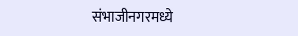संभाजीनगरमध्ये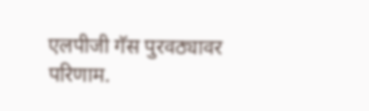एलपीजी गॅस पुरवठ्यावर परिणाम.